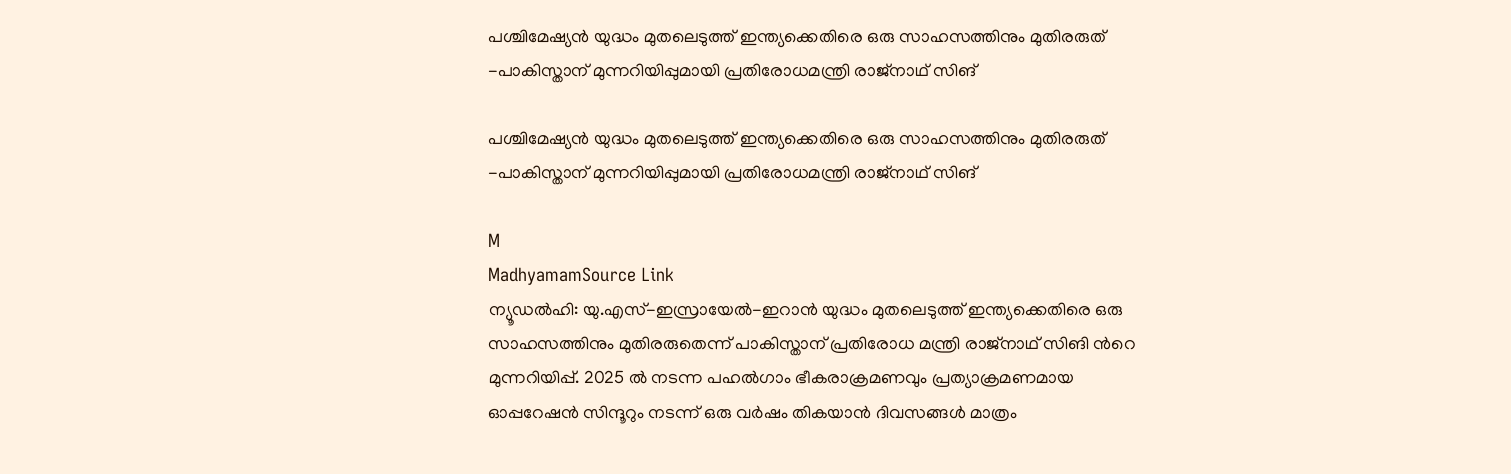പശ്ചിമേഷ‍്യന്‍ യുദ്ധം മുതലെടുത്ത് ഇന്ത‍്യക്കെതിരെ ഒരു സാഹസത്തിനും മുതിരരുത് -പാകിസ്താന് മുന്നറിയിപ്പുമായി പ്രതിരോധമന്ത്രി രാജ്നാഥ് സിങ്

പശ്ചിമേഷ‍്യന്‍ യുദ്ധം മുതലെടുത്ത് ഇന്ത‍്യക്കെതിരെ ഒരു സാഹസത്തിനും മുതിരരുത് -പാകിസ്താന് മുന്നറിയിപ്പുമായി പ്രതിരോധമന്ത്രി രാജ്നാഥ് സിങ്

M
MadhyamamSource Link
ന്യൂഡൽഹി: യു.എസ്-ഇസ്രായേൽ-ഇറാന്‍ യുദ്ധം മുതലെടുത്ത് ഇന്ത്യക്കെതിരെ ഒരു സാഹസത്തിനും മുതിരരുതെന്ന് പാകിസ്താന് പ്രതിരോധ മന്ത്രി രാജ്‌നാഥ് സിങി ന്‍റെ മുന്നറിയിപ്പ്. 2025 ൽ നടന്ന പഹൽഗാം ഭീകരാക്രമണവും പ്രത്യാക്രമണമായ ഓപ്പറേഷൻ സിന്ദൂറും നടന്ന് ഒരു വർഷം തികയാന്‍ ദിവസങ്ങൾ മാത്രം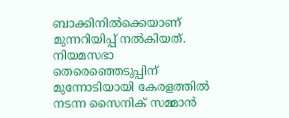ബാക്കിനിൽക്കെയാണ് മുന്നറിയിപ്പ് നൽകിയത്. നിയമസഭാ തെരെഞ്ഞെടുപ്പിന് മുന്നോടിയായി കേരളത്തിൽ നടന്ന സൈനിക് സമ്മാൻ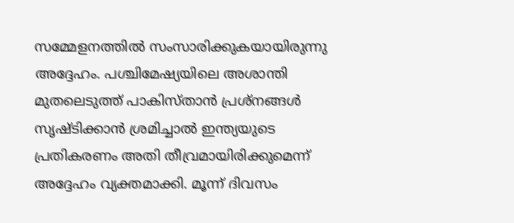സമ്മേളനത്തിൽ സംസാരിക്കുകയായിരുന്നു അദ്ദേഹം. പശ്ചിമേഷ‍്യയിലെ അശാന്തി മുതലെടുത്ത് പാകിസ്താൻ പ്രശ്നങ്ങൾ സൃഷ്ടിക്കാൻ ശ്രമിച്ചാൽ ഇന്ത്യയുടെ പ്രതികരണം അതി തീവ്രമായിരിക്കുമെന്ന് അദ്ദേഹം വ്യക്തമാക്കി. മൂന്ന് ദിവസം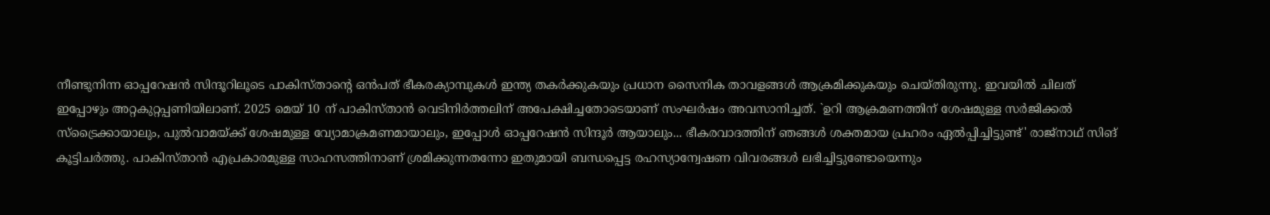നീണ്ടുനിന്ന ഓപ്പറേഷൻ സിന്ദൂറിലൂടെ പാകിസ്താന്‍റെ ഒന്‍പത് ഭീകരക്യാമ്പുകൾ ഇന്ത്യ തകർക്കുകയും പ്രധാന സൈനിക താവളങ്ങൾ ആക്രമിക്കുകയും ചെയ്തിരുന്നു. ഇവയിൽ ചിലത് ഇപ്പോഴും അറ്റകുറ്റപ്പണിയിലാണ്. 2025 മെയ് 10 ന് പാകിസ്താന്‍ വെടിനിർത്തലിന് അപേക്ഷിച്ചതോടെയാണ് സംഘർഷം അവസാനിച്ചത്. `ഉറി ആക്രമണത്തിന് ശേഷമുള്ള സർജിക്കൽ സ്‌ട്രൈക്കായാലും, പുൽവാമയ്ക്ക് ശേഷമുള്ള വ്യോമാക്രമണമായാലും, ഇപ്പോൾ ഓപ്പറേഷൻ സിന്ദൂർ ആയാലും... ഭീകരവാദത്തിന് ഞങ്ങൾ ശക്തമായ പ്രഹരം ഏൽപ്പിച്ചിട്ടുണ്ട്' രാജ്‌നാഥ് സിങ് കൂട്ടിചർത്തു. പാകിസ്താന്‍ എപ്രകാരമുള്ള സാഹസത്തിനാണ് ശ്രമിക്കുന്നതന്നോ ഇതുമായി ബന്ധപ്പെട്ട രഹസ്യാന്വേഷണ വിവരങ്ങൾ ലഭിച്ചിട്ടുണ്ടോയെന്നും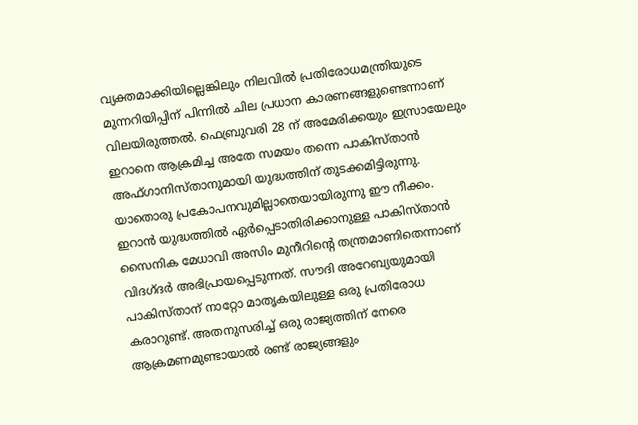വ്യക്തമാക്കിയില്ലെങ്കിലും നിലവിൽ പ്രതിരോധമന്ത്രിയുടെ മുന്നറിയിപ്പിന് പിന്നിൽ ചില പ്രധാന കാരണങ്ങളുണ്ടെന്നാണ് വിലയിരുത്തൽ. ഫെബ്രുവരി 28 ന് അമേരിക്കയും ഇസ്രായേലും ഇറാനെ ആക്രമിച്ച അതേ സമയം തന്നെ പാകിസ്താൻ അഫ്ഗാനിസ്താനുമായി യുദ്ധത്തിന് തുടക്കമിട്ടിരുന്നു. യാതൊരു പ്രകോപനവുമില്ലാതെയായിരുന്നു ഈ നീക്കം. ഇറാൻ യുദ്ധത്തിൽ ഏർപ്പെടാതിരിക്കാനുള്ള പാകിസ്താൻ സൈനിക മേധാവി അസിം മുനീറിന്റെ തന്ത്രമാണിതെന്നാണ് വിദഗ്ദർ അഭിപ്രായപ്പെടുന്നത്. സൗദി അറേബ്യയുമായി പാകിസ്താന് നാറ്റോ മാതൃകയിലുള്ള ഒരു പ്രതിരോധ കരാറുണ്ട്. അതനുസരിച്ച് ഒരു രാജ്യത്തിന് നേരെ ആക്രമണമുണ്ടായാൽ രണ്ട് രാജ്യങ്ങളും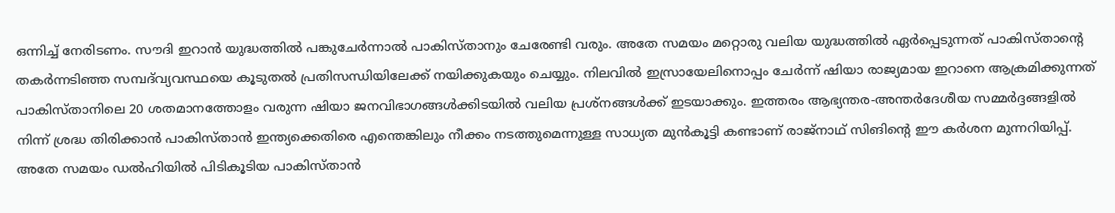ഒന്നിച്ച് നേരിടണം. സൗദി ഇറാൻ യുദ്ധത്തിൽ പങ്കുചേർന്നാൽ പാകിസ്താനും ചേരേണ്ടി വരും. അതേ സമയം മറ്റൊരു വലിയ യുദ്ധത്തിൽ ഏർപ്പെടുന്നത് പാകിസ്താന്റെ തകർന്നടിഞ്ഞ സമ്പദ്‌വ്യവസ്ഥയെ കൂടുതൽ പ്രതിസന്ധിയിലേക്ക് നയിക്കുകയും ചെയ്യും. നിലവിൽ ഇസ്രായേലിനൊപ്പം ചേർന്ന് ഷിയാ രാജ്യമായ ഇറാനെ ആക്രമിക്കുന്നത് പാകിസ്താനിലെ 20 ശതമാനത്തോളം വരുന്ന ഷിയാ ജനവിഭാഗങ്ങൾക്കിടയിൽ വലിയ പ്രശ്നങ്ങൾക്ക് ഇടയാക്കും. ഇത്തരം ആഭ്യന്തര-അന്തർദേശീയ സമ്മർദ്ദങ്ങളിൽ നിന്ന് ശ്രദ്ധ തിരിക്കാൻ പാകിസ്താൻ ഇന്ത്യക്കെതിരെ എന്തെങ്കിലും നീക്കം നടത്തുമെന്നുള്ള സാധ്യത മുൻകൂട്ടി കണ്ടാണ് രാജ്‌നാഥ് സിങിന്‍റെ ഈ കർശന മുന്നറിയിപ്പ്. അതേ സമയം ഡൽഹിയിൽ പിടികൂടിയ പാകിസ്താന്‍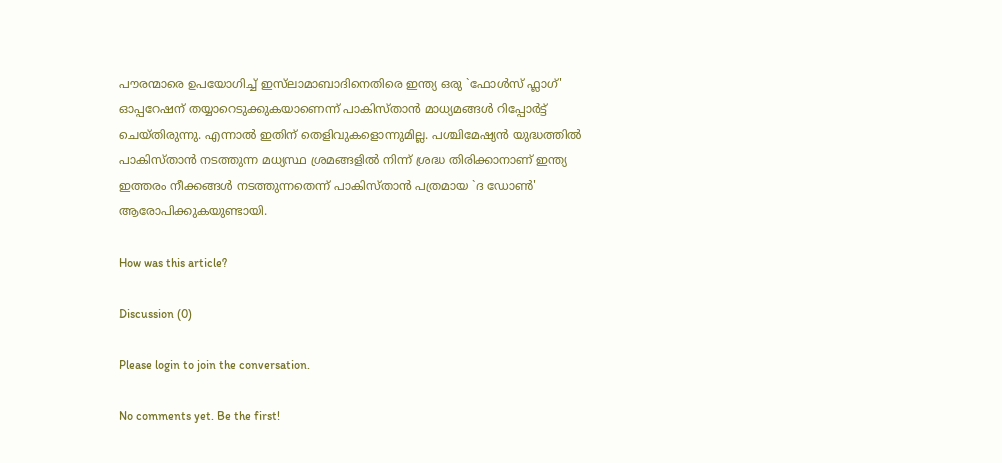പൗരന്മാരെ ഉപയോഗിച്ച് ഇസ്‌ലാമാബാദിനെതിരെ ഇന്ത്യ ഒരു `ഫോൾസ് ഫ്ലാഗ്' ഓപ്പറേഷന് തയ്യാറെടുക്കുകയാണെന്ന് പാകിസ്താന്‍ മാധ്യമങ്ങൾ റിപ്പോർട്ട് ചെയ്തിരുന്നു. എന്നാൽ ഇതിന് തെളിവുകളൊന്നുമില്ല. പശ്ചിമേഷ‍്യന്‍ യുദ്ധത്തിൽ പാകിസ്താൻ നടത്തുന്ന മധ്യസ്ഥ ശ്രമങ്ങളിൽ നിന്ന് ശ്രദ്ധ തിരിക്കാനാണ് ഇന്ത്യ ഇത്തരം നീക്കങ്ങൾ നടത്തുന്നതെന്ന് പാകിസ്താൻ പത്രമായ `ദ ഡോൺ' ആരോപിക്കുകയുണ്ടായി.

How was this article?

Discussion (0)

Please login to join the conversation.

No comments yet. Be the first!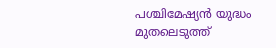പശ്ചിമേഷ‍്യന്‍ യുദ്ധം മുതലെടുത്ത്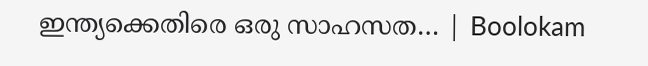ഇന്ത‍്യക്കെതിരെ ഒരു സാഹസത… | Boolokam